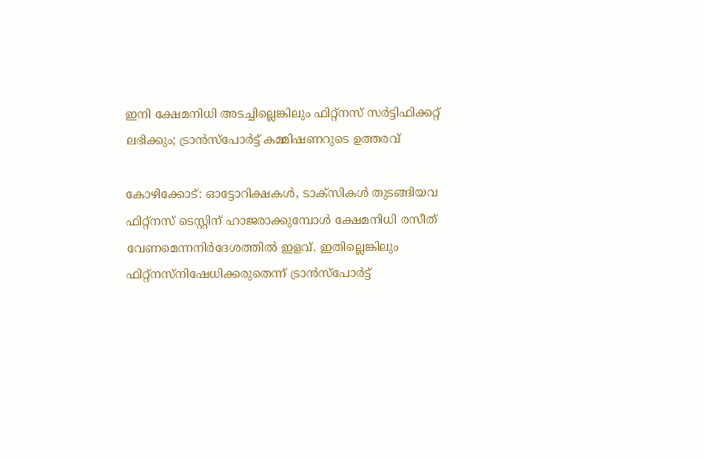ഇനി ക്ഷേമനിധി അടച്ചില്ലെങ്കിലും ഫിറ്റ്‌നസ് സർട്ടിഫിക്കറ്റ് ലഭിക്കും; ട്രാൻസ്‌പോർട്ട് കമ്മിഷണറുടെ ഉത്തരവ്

കോഴിക്കോട്: ഓട്ടോറിക്ഷകൾ, ടാക്‌സികൾ തുടങ്ങിയവ ഫിറ്റ്നസ് ടെസ്റ്റിന് ഹാജരാക്കുമ്പോൾ ക്ഷേമനിധി രസീത് വേണമെന്നനിർദേശത്തിൽ ഇളവ്. ഇതില്ലെങ്കിലും ഫിറ്റ്‌നസ്നിഷേധിക്കരുതെന്ന് ട്രാൻസ്പോർട്ട്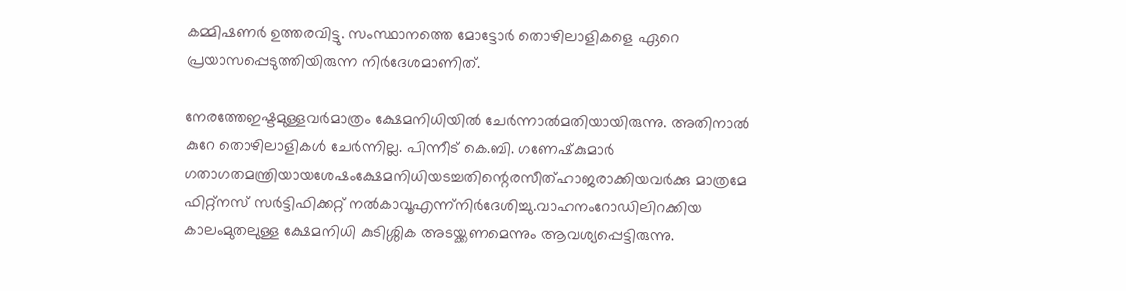കമ്മിഷണർ ഉത്തരവിട്ടു. സംസ്ഥാനത്തെ മോട്ടോർ തൊഴിലാളികളെ ഏറെ പ്രയാസപ്പെടുത്തിയിരുന്ന നിർദേശമാണിത്.

നേരത്തേഇഷ്ടമുള്ളവർമാത്രം ക്ഷേമനിധിയിൽ ചേർന്നാൽമതിയായിരുന്നു. അതിനാൽ കുറേ തൊഴിലാളികൾ ചേർന്നില്ല. പിന്നീട് കെ.ബി. ഗണേഷ്‌കുമാർ ഗതാഗതമന്ത്രിയായശേഷംക്ഷേമനിധിയടച്ചതിന്റെരസീത്ഹാജരാക്കിയവർക്കു മാത്രമേ ഫിറ്റ്‌നസ് സർട്ടിഫിക്കറ്റ് നൽകാവൂഎന്ന്നിർദേശിച്ചു.വാഹനംറോഡിലിറക്കിയ കാലംമുതലുള്ള ക്ഷേമനിധി കുടിശ്ശിക അടയ്ക്കണമെന്നും ആവശ്യപ്പെട്ടിരുന്നു.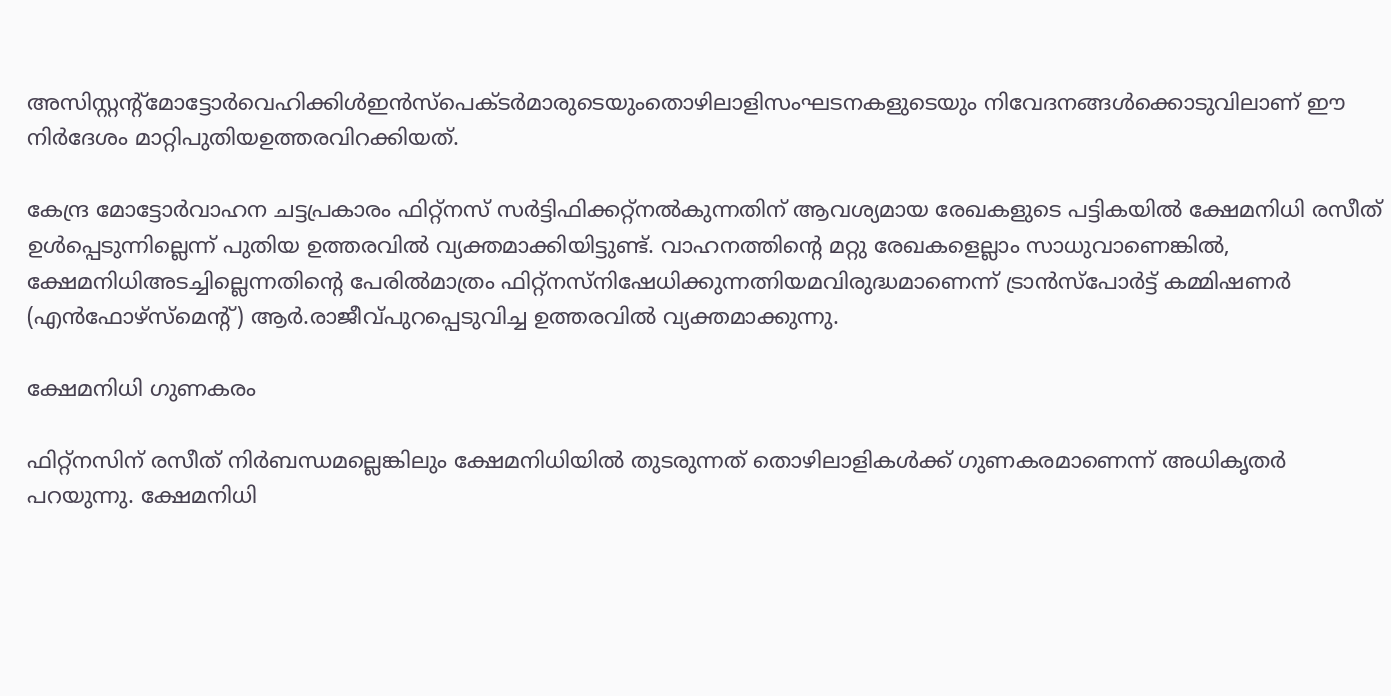അസിസ്റ്റന്റ്മോട്ടോർവെഹിക്കിൾഇൻസ്പെക്ടർമാരുടെയുംതൊഴിലാളിസംഘടനകളുടെയും നിവേദനങ്ങൾക്കൊടുവിലാണ് ഈ നിർദേശം മാറ്റിപുതിയഉത്തരവിറക്കിയത്.

കേന്ദ്ര മോട്ടോർവാഹന ചട്ടപ്രകാരം ഫിറ്റ്നസ് സർട്ടിഫിക്കറ്റ്നൽകുന്നതിന് ആവശ്യമായ രേഖകളുടെ പട്ടികയിൽ ക്ഷേമനിധി രസീത് ഉൾപ്പെടുന്നില്ലെന്ന് പുതിയ ഉത്തരവിൽ വ്യക്തമാക്കിയിട്ടുണ്ട്. വാഹനത്തിന്റെ മറ്റു രേഖകളെല്ലാം സാധുവാണെങ്കിൽ, ക്ഷേമനിധിഅടച്ചില്ലെന്നതിന്റെ പേരിൽമാത്രം ഫിറ്റ്നസ്നിഷേധിക്കുന്നത്നിയമവിരുദ്ധമാണെന്ന് ട്രാൻസ്പോർട്ട് കമ്മിഷണർ (എൻഫോഴ്‌സ്മെന്റ്) ആർ.രാജീവ്പുറപ്പെടുവിച്ച ഉത്തരവിൽ വ്യക്തമാക്കുന്നു.

ക്ഷേമനിധി ഗുണകരം

ഫിറ്റ്നസിന് രസീത് നിർബന്ധമല്ലെങ്കിലും ക്ഷേമനിധിയിൽ തുടരുന്നത് തൊഴിലാളികൾക്ക് ഗുണകരമാണെന്ന് അധികൃതർ പറയുന്നു. ക്ഷേമനിധി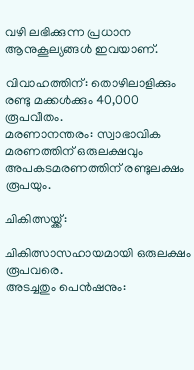വഴി ലഭിക്കുന്ന പ്രധാന ആനുകൂല്യങ്ങൾ ഇവയാണ്.

വിവാഹത്തിന്: തൊഴിലാളിക്കും രണ്ടു മക്കൾക്കും 40,000 രൂപവീതം.
മരണാനന്തരം: സ്വാഭാവിക മരണത്തിന് ഒരുലക്ഷവും അപകടമരണത്തിന് രണ്ടുലക്ഷം രൂപയും.

ചികിത്സയ്ക്ക്:

ചികിത്സാസഹായമായി ഒരുലക്ഷം രൂപവരെ.
അടച്ചതും പെൻഷനും: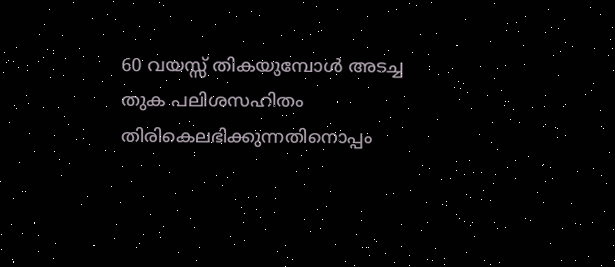60 വയസ്സ് തികയുമ്പോൾ അടച്ച തുക പലിശസഹിതം തിരികെലഭിക്കുന്നതിനൊപ്പം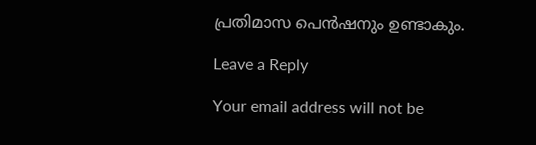പ്രതിമാസ പെൻഷനും ഉണ്ടാകും.

Leave a Reply

Your email address will not be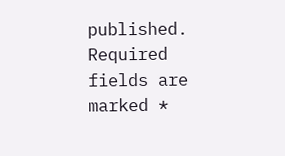published. Required fields are marked *